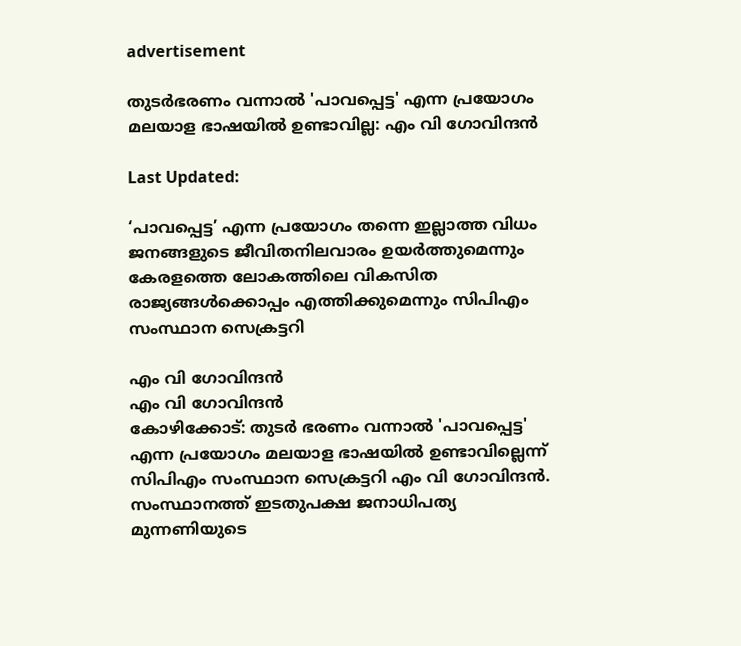advertisement

തുടർഭരണം വന്നാൽ 'പാവപ്പെട്ട' എന്ന പ്രയോഗം മലയാള ഭാഷയിൽ ഉണ്ടാവില്ല: എം വി ഗോവിന്ദൻ

Last Updated:

‘പാവപ്പെട്ട’ എന്ന പ്രയോഗം തന്നെ ഇല്ലാത്ത വിധം ജനങ്ങളുടെ ജീവിതനിലവാരം ഉയർത്തുമെന്നും കേരളത്തെ ലോകത്തിലെ വികസിത രാജ്യങ്ങൾക്കൊപ്പം എത്തിക്കുമെന്നും സിപിഎം സംസ്ഥാന സെക്രട്ടറി

എം വി ഗോവിന്ദൻ
എം വി ഗോവിന്ദൻ
കോഴിക്കോട്: തുടർ ഭരണം വന്നാൽ 'പാവപ്പെട്ട' എന്ന പ്രയോഗം മലയാള ഭാഷയിൽ ഉണ്ടാവില്ലെന്ന് സിപിഎം സംസ്ഥാന സെക്രട്ടറി എം വി ഗോവിന്ദൻ. സംസ്ഥാനത്ത് ഇടതുപക്ഷ ജനാധിപത്യ മുന്നണിയുടെ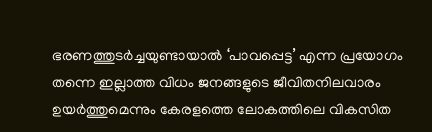ഭരണത്തുടർച്ചയുണ്ടായാൽ ‘പാവപ്പെട്ട’ എന്ന പ്രയോഗം തന്നെ ഇല്ലാത്ത വിധം ജനങ്ങളുടെ ജീവിതനിലവാരം ഉയർത്തുമെന്നും കേരളത്തെ ലോകത്തിലെ വികസിത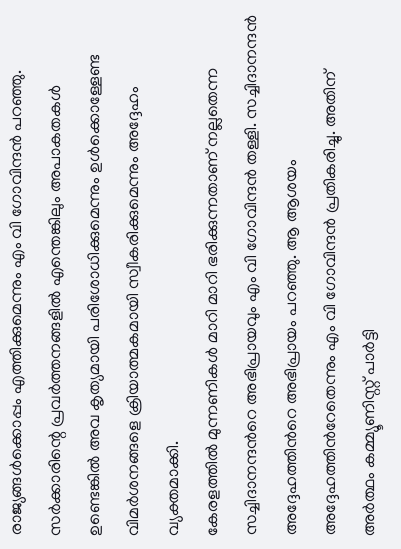രാജ്യങ്ങൾക്കൊപ്പം എത്തിക്കുമെന്നും എം വി ഗോവിന്ദൻ പറഞ്ഞു. സർക്കാരിന്റെ പ്രവർത്തനങ്ങളിൽ എന്തെങ്കിലും അപാകതകൾ ഉണ്ടെങ്കിൽ അവ കൃത്യമായി പരിശോധിക്കുമെന്നും ഉൾക്കൊള്ളേണ്ട വിമർശനങ്ങളെ ക്രിയാത്മകമായി സ്വീകരിക്കുമെന്നും അദ്ദേഹം വ്യക്തമാക്കി.
കേരളത്തില്‍ മുന്നണികള്‍ മാറി മാറി ഭരിക്കുന്നതാണ് നല്ലതെന്ന സച്ചിദാനന്ദന്‍റെ അഭിപ്രായവും എം വി ഗോവിന്ദൻ തള്ളി. സച്ചിദാനന്ദൻ അദ്ദേഹത്തിന്‍റെ അഭിപ്രായം പറഞ്ഞു. ആ ആശയം അദ്ദേഹത്തിന്‍റേതെന്നും എം വി ഗോവിന്ദന്‍ പ്രതികരിച്ചു. അതിന് അർത്ഥം കമ്മ്യൂണിസ്റ്റ്‌ പാർട്ടി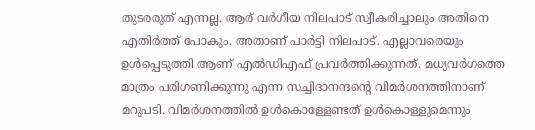തുടരരുത് എന്നല്ല. ആര് വർഗീയ നിലപാട് സ്വീകരിച്ചാലും അതിനെ എതിർത്ത് പോകും. അതാണ് പാർട്ടി നിലപാട്. എല്ലാവരെയും ഉൾപ്പെടുത്തി ആണ് എൽ‌ഡിഎഫ് പ്രവർത്തിക്കുന്നത്. മധ്യവർഗത്തെ മാത്രം പരിഗണിക്കുന്നു എന്ന സച്ചിദാനന്ദന്‍റെ വിമർശനത്തിനാണ് മറുപടി. വിമർശനത്തിൽ ഉൾകൊള്ളേണ്ടത് ഉൾകൊള്ളുമെന്നും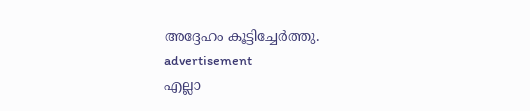അദ്ദേഹം കൂട്ടിച്ചേര്‍ത്തു.
advertisement
എല്ലാ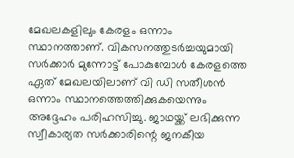മേഖലകളിലും കേരളം ഒന്നാം സ്ഥാനത്താണ്. വികസനത്തുടർച്ചയുമായി സർക്കാർ മുന്നോട്ട് പോകുമ്പോൾ കേരളത്തെ ഏത് മേഖലയിലാണ് വി ഡി സതീശൻ ഒന്നാം സ്ഥാനത്തെത്തിക്കുകയെന്നും അദ്ദേഹം പരിഹസിച്ചു. ജാഥയ്ക്ക് ലഭിക്കുന്ന സ്വീകാര്യത സർക്കാരിന്റെ ജനകീയ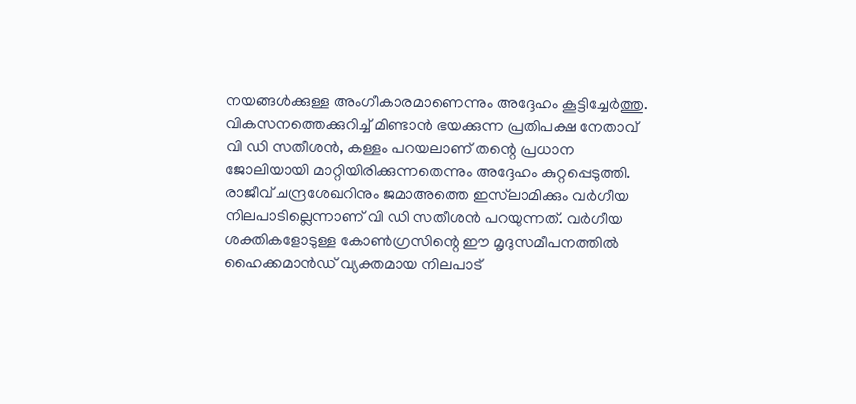നയങ്ങൾക്കുള്ള അംഗീകാരമാണെന്നും അദ്ദേഹം കൂട്ടിച്ചേർത്തു. വികസനത്തെക്കുറിച്ച് മിണ്ടാൻ ഭയക്കുന്ന പ്രതിപക്ഷ നേതാവ് വി ഡി സതീശൻ, കള്ളം പറയലാണ് തന്റെ പ്രധാന ജോലിയായി മാറ്റിയിരിക്കുന്നതെന്നും അദ്ദേഹം കുറ്റപ്പെടുത്തി.
രാജീവ് ചന്ദ്രശേഖറിനും ജമാഅത്തെ ഇസ്‌ലാമിക്കും വർഗീയ നിലപാടില്ലെന്നാണ് വി ഡി സതീശൻ പറയുന്നത്. വർഗീയ ശക്തികളോടുള്ള കോൺഗ്രസിന്റെ ഈ മൃദുസമീപനത്തിൽ ഹൈക്കമാൻഡ് വ്യക്തമായ നിലപാട്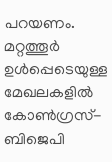പറയണം. മറ്റത്തൂർ ഉൾപ്പെടെയുള്ള മേഖലകളിൽ കോൺഗ്രസ്-ബിജെപി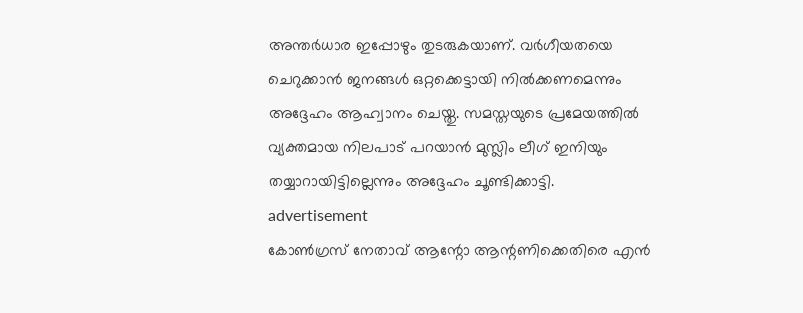അന്തർധാര ഇപ്പോഴും തുടരുകയാണ്. വർഗീയതയെ ചെറുക്കാൻ ജനങ്ങൾ ഒറ്റക്കെട്ടായി നിൽക്കണമെന്നും അദ്ദേഹം ആഹ്വാനം ചെയ്തു. സമസ്തയുടെ പ്രമേയത്തിൽ വ്യക്തമായ നിലപാട് പറയാൻ മുസ്ലിം ലീഗ് ഇനിയും തയ്യാറായിട്ടില്ലെന്നും അദ്ദേഹം ചൂണ്ടിക്കാട്ടി.
advertisement
കോൺഗ്രസ് നേതാവ് ആന്റോ ആന്റണിക്കെതിരെ എൻ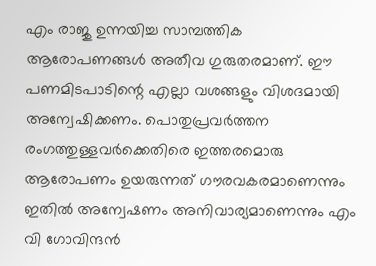എം രാജു ഉന്നയിച്ച സാമ്പത്തിക ആരോപണങ്ങൾ അതീവ ഗുരുതരമാണ്. ഈ പണമിടപാടിന്റെ എല്ലാ വശങ്ങളും വിശദമായി അന്വേഷിക്കണം. പൊതുപ്രവർത്തന രംഗത്തുള്ളവർക്കെതിരെ ഇത്തരമൊരു ആരോപണം ഉയരുന്നത് ഗൗരവകരമാണെന്നും ഇതിൽ അന്വേഷണം അനിവാര്യമാണെന്നും എം വി ഗോവിന്ദൻ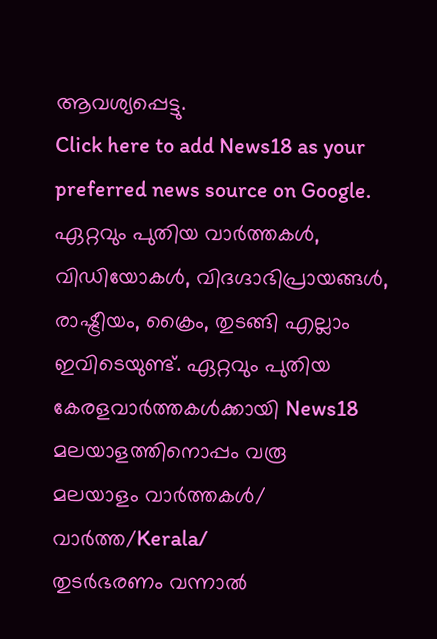ആവശ്യപ്പെട്ടു.
Click here to add News18 as your preferred news source on Google.
ഏറ്റവും പുതിയ വാർത്തകൾ, വിഡിയോകൾ, വിദഗ്ദാഭിപ്രായങ്ങൾ, രാഷ്ട്രീയം, ക്രൈം, തുടങ്ങി എല്ലാം ഇവിടെയുണ്ട്. ഏറ്റവും പുതിയ കേരളവാർത്തകൾക്കായി News18 മലയാളത്തിനൊപ്പം വരൂ
മലയാളം വാർത്തകൾ/ വാർത്ത/Kerala/
തുടർഭരണം വന്നാൽ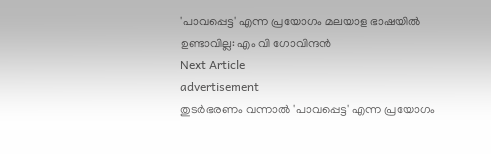'പാവപ്പെട്ട' എന്ന പ്രയോഗം മലയാള ഭാഷയിൽ ഉണ്ടാവില്ല: എം വി ഗോവിന്ദൻ
Next Article
advertisement
തുടർഭരണം വന്നാൽ 'പാവപ്പെട്ട' എന്ന പ്രയോഗം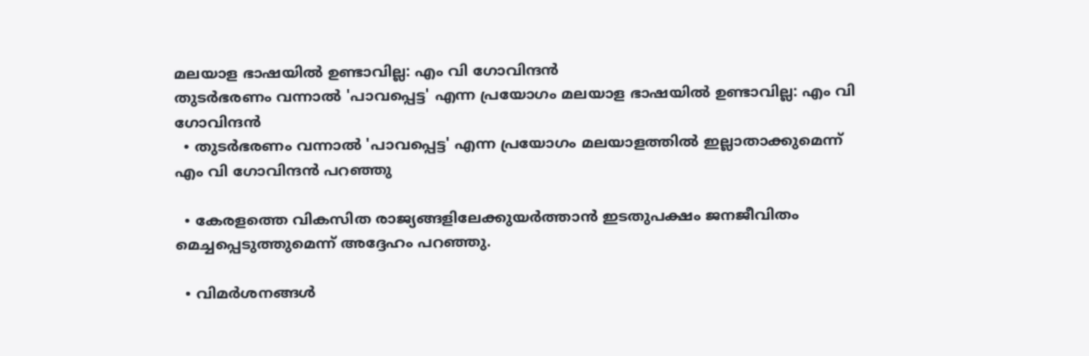മലയാള ഭാഷയിൽ ഉണ്ടാവില്ല: എം വി ഗോവിന്ദൻ
തുടർഭരണം വന്നാൽ 'പാവപ്പെട്ട' എന്ന പ്രയോഗം മലയാള ഭാഷയിൽ ഉണ്ടാവില്ല: എം വി ഗോവിന്ദൻ
  • തുടർഭരണം വന്നാൽ 'പാവപ്പെട്ട' എന്ന പ്രയോഗം മലയാളത്തിൽ ഇല്ലാതാക്കുമെന്ന് എം വി ഗോവിന്ദൻ പറഞ്ഞു

  • കേരളത്തെ വികസിത രാജ്യങ്ങളിലേക്കുയർത്താൻ ഇടതുപക്ഷം ജനജീവിതം മെച്ചപ്പെടുത്തുമെന്ന് അദ്ദേഹം പറഞ്ഞു.

  • വിമർശനങ്ങൾ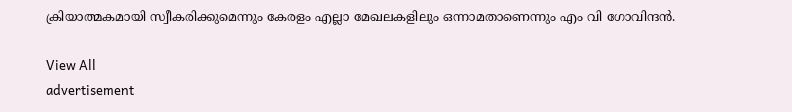ക്രിയാത്മകമായി സ്വീകരിക്കുമെന്നും കേരളം എല്ലാ മേഖലകളിലും ഒന്നാമതാണെന്നും എം വി ഗോവിന്ദൻ.

View All
advertisement